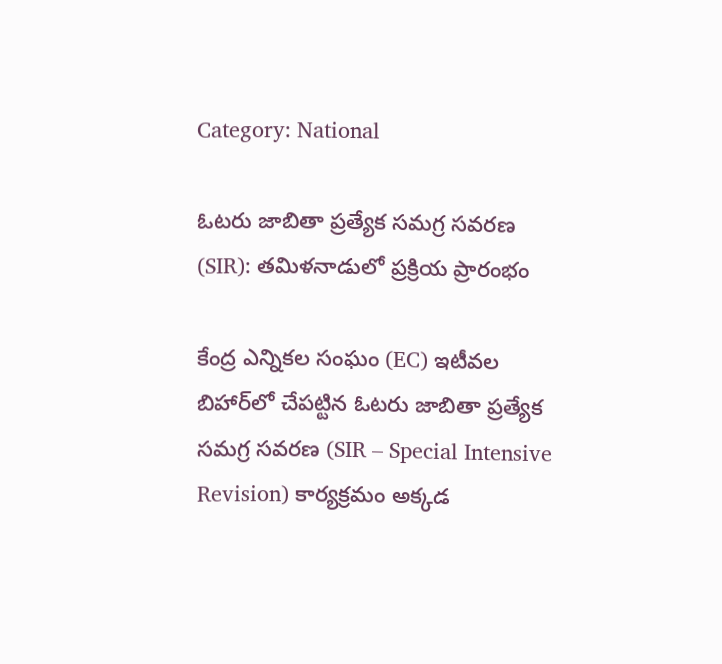Category: National

ఓటరు జాబితా ప్రత్యేక సమగ్ర సవరణ (SIR): తమిళనాడులో ప్రక్రియ ప్రారంభం

కేంద్ర ఎన్నికల సంఘం (EC) ఇటీవల బిహార్‌లో చేపట్టిన ఓటరు జాబితా ప్రత్యేక సమగ్ర సవరణ (SIR – Special Intensive Revision) కార్యక్రమం అక్కడ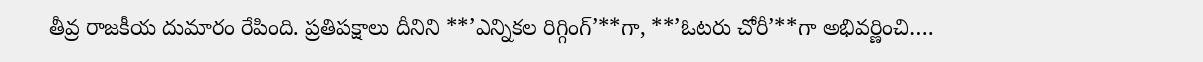తీవ్ర రాజకీయ దుమారం రేపింది. ప్రతిపక్షాలు దీనిని **’ఎన్నికల రిగ్గింగ్‌’**గా, **’ఓటరు చోరీ’**గా అభివర్ణించి….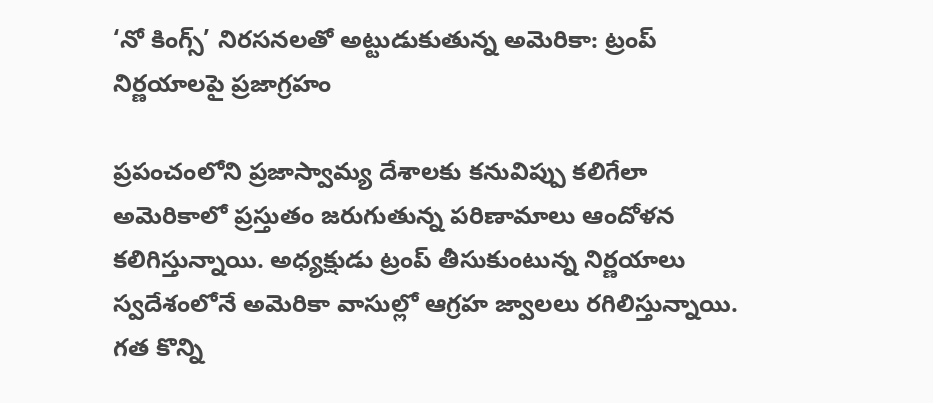‘నో కింగ్స్’ నిరసనలతో అట్టుడుకుతున్న అమెరికా: ట్రంప్ నిర్ణయాలపై ప్రజాగ్రహం

ప్రపంచంలోని ప్రజాస్వామ్య దేశాలకు కనువిప్పు కలిగేలా అమెరికాలో ప్రస్తుతం జరుగుతున్న పరిణామాలు ఆందోళన కలిగిస్తున్నాయి. అధ్యక్షుడు ట్రంప్ తీసుకుంటున్న నిర్ణయాలు స్వదేశంలోనే అమెరికా వాసుల్లో ఆగ్రహ జ్వాలలు రగిలిస్తున్నాయి. గత కొన్ని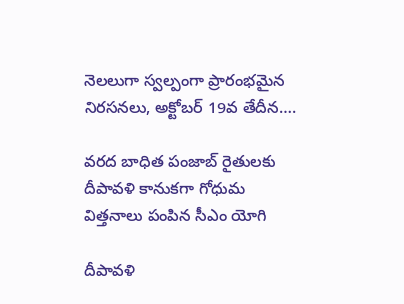నెలలుగా స్వల్పంగా ప్రారంభమైన నిరసనలు, అక్టోబర్ 19వ తేదీన….

వరద బాధిత పంజాబ్ రైతులకు దీపావళి కానుకగా గోధుమ విత్తనాలు పంపిన సీఎం యోగి

దీపావళి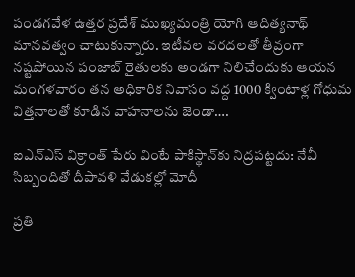పండగవేళ ఉత్తర ప్రదేశ్ ముఖ్యమంత్రి యోగి ఆదిత్యనాథ్ మానవత్వం చాటుకున్నారు. ఇటీవల వరదలతో తీవ్రంగా నష్టపోయిన పంజాబ్ రైతులకు అండగా నిలిచేందుకు ఆయన మంగళవారం తన అధికారిక నివాసం వద్ద 1000 క్వింటాళ్ల గోధుమ విత్తనాలతో కూడిన వాహనాలను జెండా….

ఐఎన్‌ఎస్‌ విక్రాంత్‌ పేరు వింటే పాకిస్థాన్‌కు నిద్రపట్టదు: నేవీ సిబ్బందితో దీపావళి వేడుకల్లో మోదీ

ప్రతి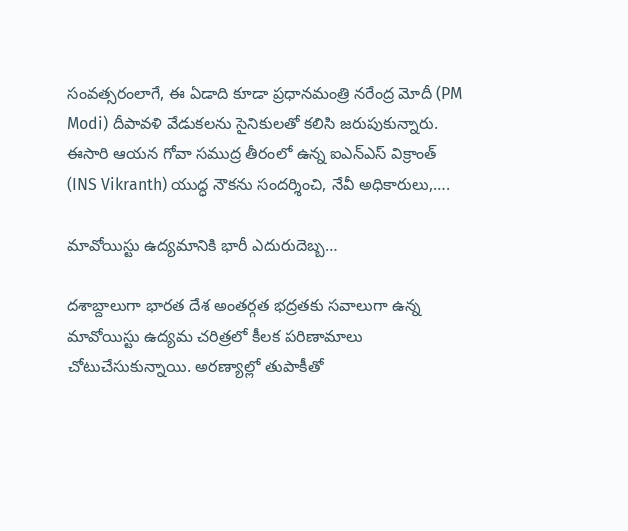సంవత్సరంలాగే, ఈ ఏడాది కూడా ప్రధానమంత్రి నరేంద్ర మోదీ (PM Modi) దీపావళి వేడుకలను సైనికులతో కలిసి జరుపుకున్నారు. ఈసారి ఆయన గోవా సముద్ర తీరంలో ఉన్న ఐఎన్‌ఎస్‌ విక్రాంత్‌ (INS Vikranth) యుద్ధ నౌకను సందర్శించి, నేవీ అధికారులు,….

మావోయిస్టు ఉద్యమానికి భారీ ఎదురుదెబ్బ…

దశాబ్దాలుగా భారత దేశ అంతర్గత భద్రతకు సవాలుగా ఉన్న మావోయిస్టు ఉద్యమ చరిత్రలో కీలక పరిణామాలు చోటుచేసుకున్నాయి. అరణ్యాల్లో తుపాకీతో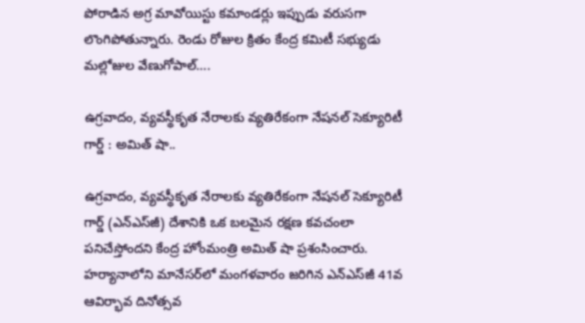పోరాడిన అగ్ర మావోయిస్టు కమాండర్లు ఇప్పుడు వరుసగా లొంగిపోతున్నారు. రెండు రోజుల క్రితం కేంద్ర కమిటీ సభ్యుడు మల్లోజుల వేణుగోపాల్….

ఉగ్రవాదం, వ్యవస్థీకృత నేరాలకు వ్యతిరేకంగా నేషనల్ సెక్యూరిటీ గార్డ్ : అమిత్ షా..

ఉగ్రవాదం, వ్యవస్థీకృత నేరాలకు వ్యతిరేకంగా నేషనల్ సెక్యూరిటీ గార్డ్ (ఎన్‌ఎస్‌జీ) దేశానికి ఒక బలమైన రక్షణ కవచంలా పనిచేస్తోందని కేంద్ర హోంమంత్రి అమిత్ షా ప్రశంసించారు. హర్యానాలోని మానేసర్‌లో మంగళవారం జరిగిన ఎన్‌ఎస్‌జీ 41వ ఆవిర్భావ దినోత్సవ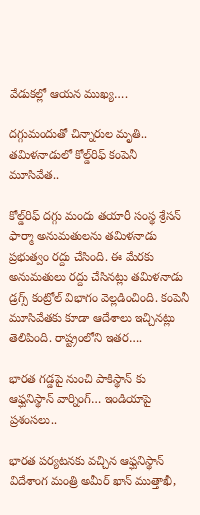వేడుకల్లో ఆయన ముఖ్య….

దగ్గుమందుతో చిన్నారుల మృతి.. తమిళనాడులో కోల్డ్‌రిఫ్ కంపెనీ మూసివేత..

కోల్డ్‌రిఫ్ దగ్గు మందు తయారీ సంస్థ శ్రేసన్ ఫార్మా అనుమతులను తమిళనాడు ప్రభుత్వం రద్దు చేసింది. ఈ మేరకు అనుమతులు రద్దు చేసినట్లు తమిళనాడు డ్రగ్స్ కంట్రోల్ విభాగం వెల్లడించింది. కంపెనీ మూసివేతకు కూడా ఆదేశాలు ఇచ్చినట్లు తెలిపింది. రాష్ట్రంలోని ఇతర….

భారత గడ్డపై నుంచి పాకిస్థాన్ కు ఆఫ్ఘనిస్థాన్ వార్నింగ్… ఇండియాపై ప్రశంసలు..

భారత పర్యటనకు వచ్చిన ఆఫ్ఘనిస్థాన్ విదేశాంగ మంత్రి అమీర్ ఖాన్ ముత్తాఖీ,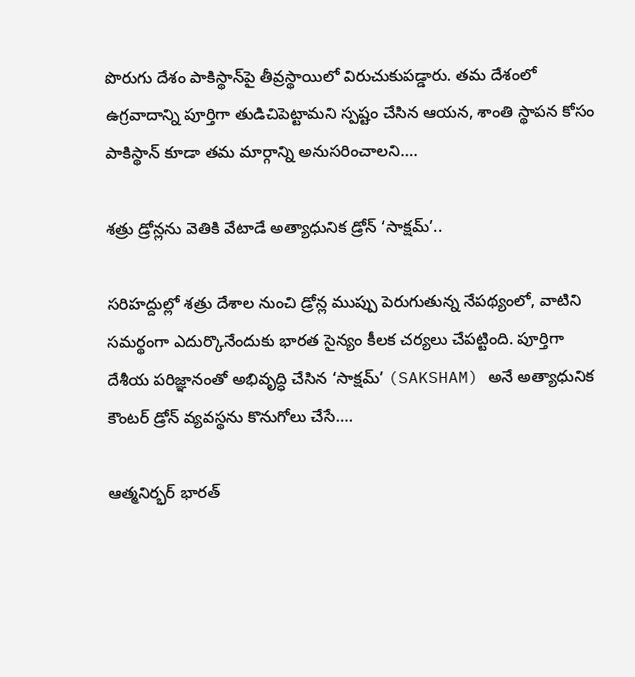పొరుగు దేశం పాకిస్థాన్‌పై తీవ్రస్థాయిలో విరుచుకుపడ్డారు. తమ దేశంలో ఉగ్రవాదాన్ని పూర్తిగా తుడిచిపెట్టామని స్పష్టం చేసిన ఆయన, శాంతి స్థాపన కోసం పాకిస్థాన్ కూడా తమ మార్గాన్ని అనుసరించాలని….

శత్రు డ్రోన్లను వెతికి వేటాడే అత్యాధునిక డ్రోన్ ‘సాక్షమ్’..

సరిహద్దుల్లో శత్రు దేశాల నుంచి డ్రోన్ల ముప్పు పెరుగుతున్న నేపథ్యంలో, వాటిని సమర్థంగా ఎదుర్కొనేందుకు భారత సైన్యం కీలక చర్యలు చేపట్టింది. పూర్తిగా దేశీయ పరిజ్ఞానంతో అభివృద్ధి చేసిన ‘సాక్షమ్’ (SAKSHAM) అనే అత్యాధునిక కౌంటర్ డ్రోన్ వ్యవస్థను కొనుగోలు చేసే….

ఆత్మనిర్భర్ భారత్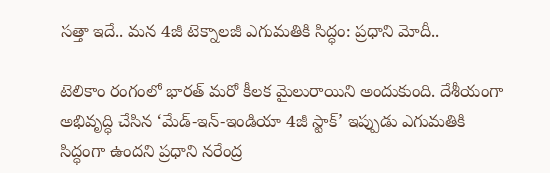సత్తా ఇదే.. మన 4జీ టెక్నాలజీ ఎగుమతికి సిద్ధం: ప్రధాని మోదీ..

టెలికాం రంగంలో భారత్ మరో కీలక మైలురాయిని అందుకుంది. దేశీయంగా అభివృద్ధి చేసిన ‘మేడ్-ఇన్-ఇండియా 4జీ స్టాక్’ ఇప్పుడు ఎగుమతికి సిద్ధంగా ఉందని ప్రధాని నరేంద్ర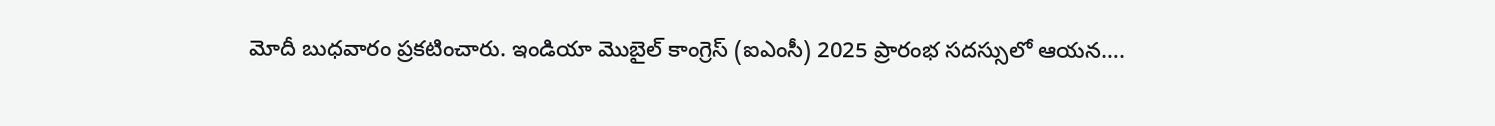మోదీ బుధవారం ప్రకటించారు. ఇండియా మొబైల్ కాంగ్రెస్ (ఐఎంసీ) 2025 ప్రారంభ సదస్సులో ఆయన….